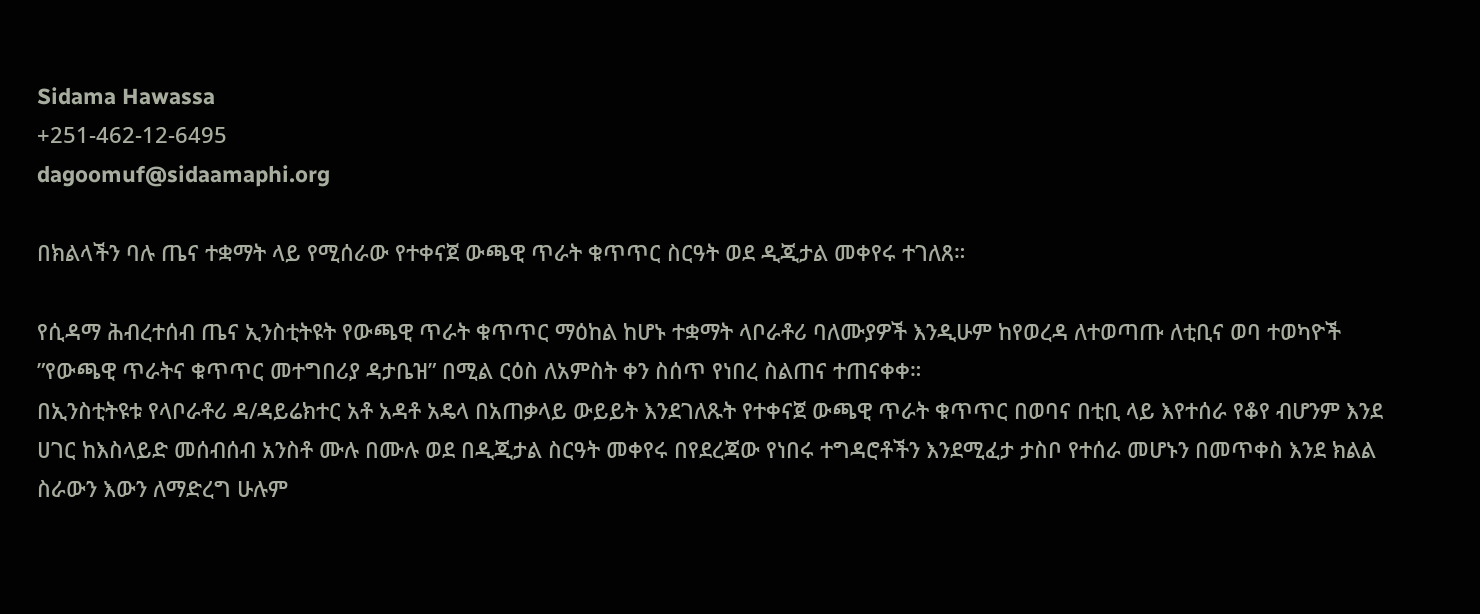Sidama Hawassa
+251-462-12-6495
dagoomuf@sidaamaphi.org

በክልላችን ባሉ ጤና ተቋማት ላይ የሚሰራው የተቀናጀ ውጫዊ ጥራት ቁጥጥር ስርዓት ወደ ዲጂታል መቀየሩ ተገለጸ።

የሲዳማ ሕብረተሰብ ጤና ኢንስቲትዩት የውጫዊ ጥራት ቁጥጥር ማዕከል ከሆኑ ተቋማት ላቦራቶሪ ባለሙያዎች እንዲሁም ከየወረዳ ለተወጣጡ ለቲቢና ወባ ተወካዮች ”የውጫዊ ጥራትና ቁጥጥር መተግበሪያ ዳታቤዝ” በሚል ርዕስ ለአምስት ቀን ስሰጥ የነበረ ስልጠና ተጠናቀቀ።
በኢንስቲትዩቱ የላቦራቶሪ ዳ/ዳይሬክተር አቶ አዳቶ አዴላ በአጠቃላይ ውይይት እንደገለጹት የተቀናጀ ውጫዊ ጥራት ቁጥጥር በወባና በቲቢ ላይ እየተሰራ የቆየ ብሆንም እንደ ሀገር ከእስላይድ መሰብሰብ አንስቶ ሙሉ በሙሉ ወደ በዲጂታል ስርዓት መቀየሩ በየደረጃው የነበሩ ተግዳሮቶችን እንደሚፈታ ታስቦ የተሰራ መሆኑን በመጥቀስ እንደ ክልል ስራውን እውን ለማድረግ ሁሉም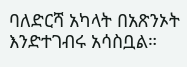ባለድርሻ አካላት በአጽንኦት እንድተገብሩ አሳስቧል።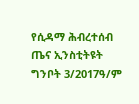የሲዳማ ሕብረተሰብ ጤና ኢንስቲትዩት
ግንቦት 3/2017ዓ/ም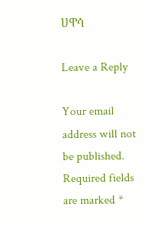ሀዋሳ

Leave a Reply

Your email address will not be published. Required fields are marked *